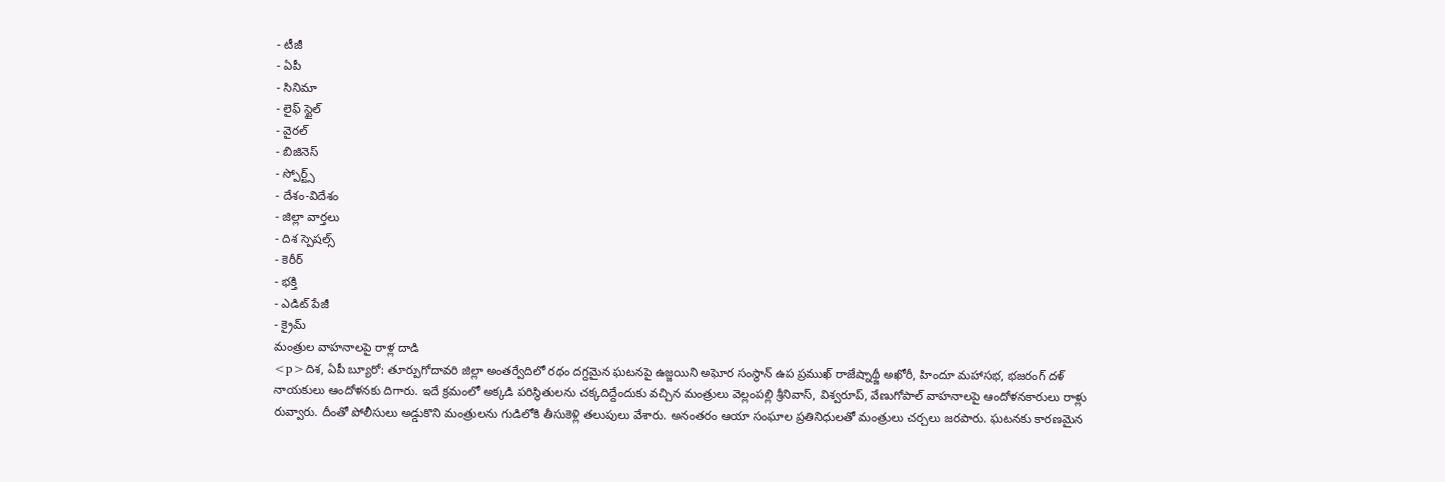- టీజీ
- ఏపీ
- సినిమా
- లైఫ్ స్టైల్
- వైరల్
- బిజినెస్
- స్పోర్ట్స్
- దేశం-విదేశం
- జిల్లా వార్తలు
- దిశ స్పెషల్స్
- కెరీర్
- భక్తి
- ఎడిట్ పేజీ
- క్రైమ్
మంత్రుల వాహనాలపై రాళ్ల దాడి
<p>దిశ, ఏపీ బ్యూరో: తూర్పుగోదావరి జిల్లా అంతర్వేదిలో రథం దగ్దమైన ఘటనపై ఉజ్జయిని అఘోర సంస్థాన్ ఉప ప్రముఖ్ రాజేష్నాథ్జీ అఖోరీ, హిందూ మహాసభ, భజరంగ్ దళ్ నాయకులు ఆందోళనకు దిగారు. ఇదే క్రమంలో అక్కడి పరిస్థితులను చక్కదిద్దేందుకు వచ్చిన మంత్రులు వెల్లంపల్లి శ్రీనివాస్, విశ్వరూప్, వేణుగోపాల్ వాహనాలపై ఆందోళనకారులు రాళ్లు రువ్వారు. దీంతో పోలీసులు అడ్డుకొని మంత్రులను గుడిలోకి తీసుకెళ్లి తలుపులు వేశారు. అనంతరం ఆయా సంఘాల ప్రతినిధులతో మంత్రులు చర్చలు జరపారు. ఘటనకు కారణమైన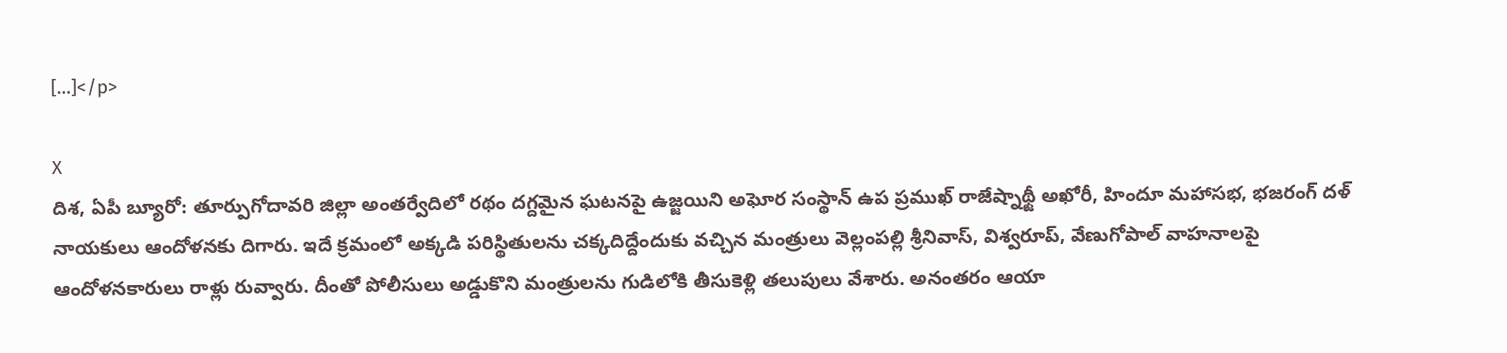[…]</p>

X
దిశ, ఏపీ బ్యూరో: తూర్పుగోదావరి జిల్లా అంతర్వేదిలో రథం దగ్దమైన ఘటనపై ఉజ్జయిని అఘోర సంస్థాన్ ఉప ప్రముఖ్ రాజేష్నాథ్జీ అఖోరీ, హిందూ మహాసభ, భజరంగ్ దళ్ నాయకులు ఆందోళనకు దిగారు. ఇదే క్రమంలో అక్కడి పరిస్థితులను చక్కదిద్దేందుకు వచ్చిన మంత్రులు వెల్లంపల్లి శ్రీనివాస్, విశ్వరూప్, వేణుగోపాల్ వాహనాలపై ఆందోళనకారులు రాళ్లు రువ్వారు. దీంతో పోలీసులు అడ్డుకొని మంత్రులను గుడిలోకి తీసుకెళ్లి తలుపులు వేశారు. అనంతరం ఆయా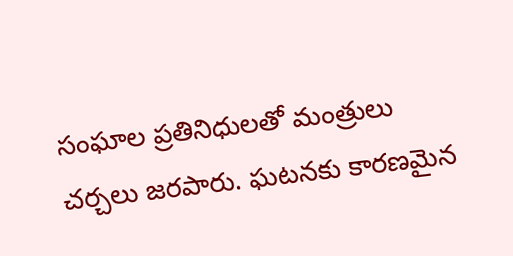సంఘాల ప్రతినిధులతో మంత్రులు చర్చలు జరపారు. ఘటనకు కారణమైన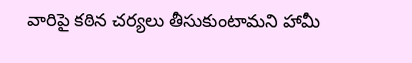వారిపై కఠిన చర్యలు తీసుకుంటామని హామీ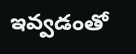ఇవ్వడంతో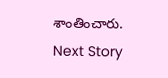శాంతించారు.
Next Story